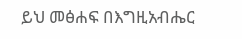ይህ መፅሐፍ በእግዚአብሔር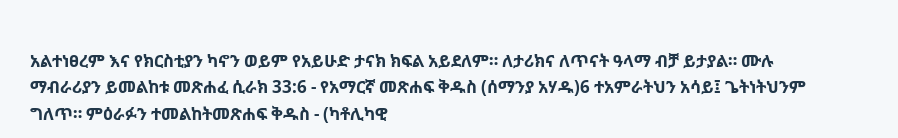አልተነፀረም እና የክርስቲያን ካኖን ወይም የአይሁድ ታናክ ክፍል አይደለም። ለታሪክና ለጥናት ዓላማ ብቻ ይታያል። ሙሉ ማብራሪያን ይመልከቱ መጽሐፈ ሲራክ 33:6 - የአማርኛ መጽሐፍ ቅዱስ (ሰማንያ አሃዱ)6 ተአምራትህን አሳይ፤ ጌትነትህንም ግለጥ። ምዕራፉን ተመልከትመጽሐፍ ቅዱስ - (ካቶሊካዊ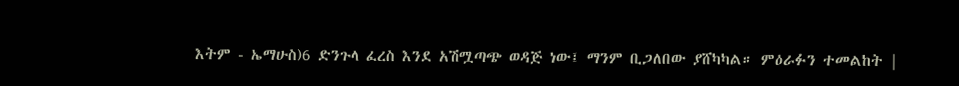እትም - ኤማሁስ)6 ድንጉላ ፈረስ እንደ አሽሟጣጭ ወዳጅ ነው፤ ማንም ቢጋለበው ያሸካካል። ምዕራፉን ተመልከት |